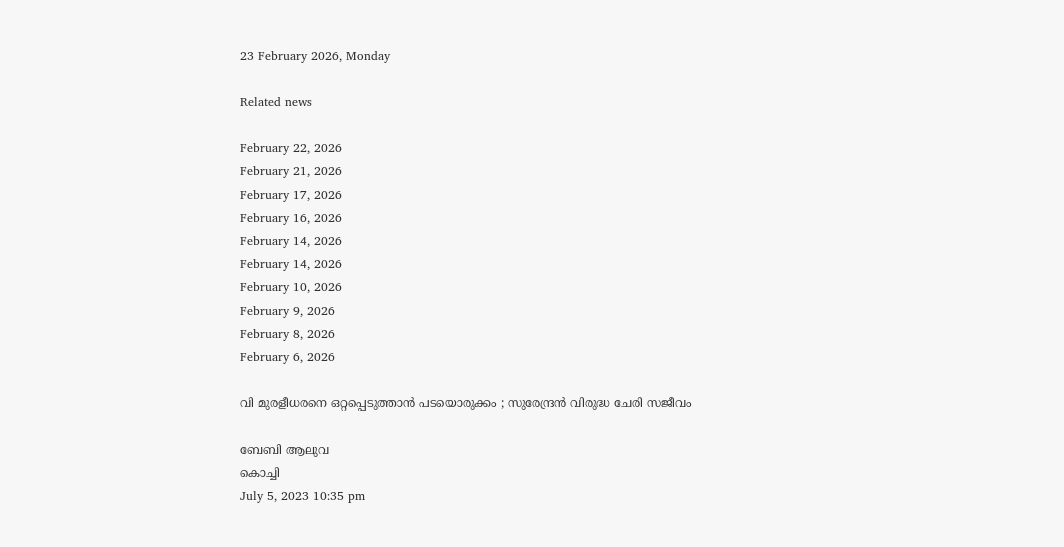23 February 2026, Monday

Related news

February 22, 2026
February 21, 2026
February 17, 2026
February 16, 2026
February 14, 2026
February 14, 2026
February 10, 2026
February 9, 2026
February 8, 2026
February 6, 2026

വി മുരളീധരനെ ഒറ്റപ്പെടുത്താന്‍ പടയൊരുക്കം ; സുരേന്ദ്രന്‍ വിരുദ്ധ ചേരി സജീവം

ബേബി ആലുവ
കൊച്ചി
July 5, 2023 10:35 pm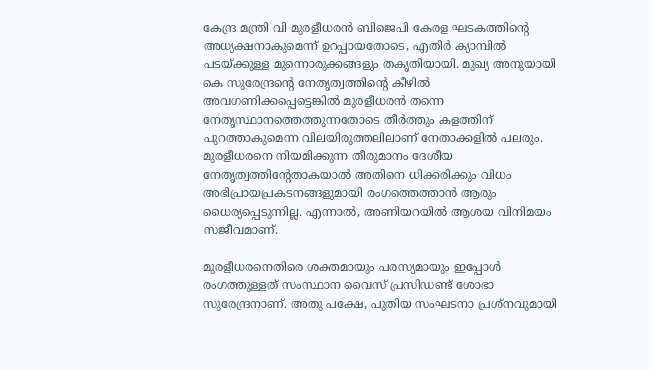കേന്ദ്ര മന്ത്രി വി മുരളീധരൻ ബിജെപി കേരള ഘടകത്തിന്റെ അധ്യക്ഷനാകുമെന്ന് ഉറപ്പായതോടെ, എതിർ ക്യാമ്പിൽ പടയ്ക്കുള്ള മുന്നൊരുക്കങ്ങളും തകൃതിയായി. മുഖ്യ അനുയായി കെ സുരേന്ദ്രന്റെ നേതൃത്വത്തിന്റെ കീഴിൽ അവഗണിക്കപ്പെട്ടെങ്കിൽ മുരളീധരൻ തന്നെ നേതൃസ്ഥാനത്തെത്തുന്നതോടെ തീർത്തും കളത്തിന് പുറത്താകുമെന്ന വിലയിരുത്തലിലാണ് നേതാക്കളിൽ പലരും. മുരളീധരനെ നിയമിക്കുന്ന തീരുമാനം ദേശീയ നേതൃത്വത്തിന്റേതാകയാൽ അതിനെ ധിക്കരിക്കും വിധം അഭിപ്രായപ്രകടനങ്ങളുമായി രംഗത്തെത്താൻ ആരും ധൈര്യപ്പെടുന്നില്ല. എന്നാൽ, അണിയറയിൽ ആശയ വിനിമയം സജീവമാണ്.

മുരളീധരനെതിരെ ശക്തമായും പരസ്യമായും ഇപ്പോൾ രംഗത്തുള്ളത് സംസ്ഥാന വൈസ് പ്രസിഡണ്ട് ശോഭാ സുരേന്ദ്രനാണ്. അതു പക്ഷേ, പുതിയ സംഘടനാ പ്രശ്നവുമായി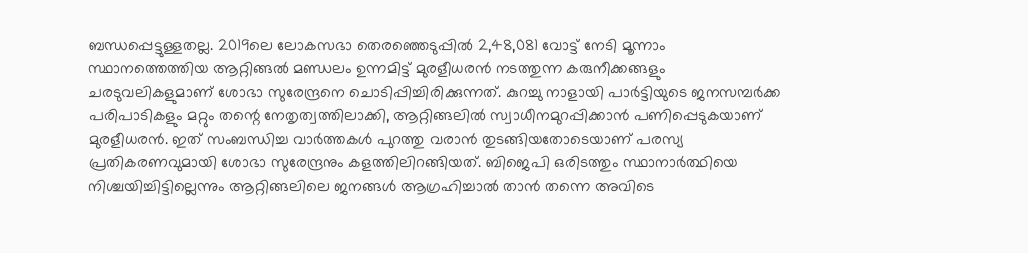ബന്ധപ്പെട്ടുള്ളതല്ല. 2019ലെ ലോകസഭാ തെരഞ്ഞെടുപ്പിൽ 2,48,081 വോട്ട് നേടി മൂന്നാം സ്ഥാനത്തെത്തിയ ആറ്റിങ്ങൽ മണ്ഡലം ഉന്നമിട്ട് മുരളീധരൻ നടത്തുന്ന കരുനീക്കങ്ങളും ചരടുവലികളുമാണ് ശോഭാ സുരേന്ദ്രനെ ചൊടിപ്പിച്ചിരിക്കുന്നത്. കുറച്ചു നാളായി പാർട്ടിയുടെ ജനസമ്പർക്ക പരിപാടികളും മറ്റും തന്റെ നേതൃത്വത്തിലാക്കി, ആറ്റിങ്ങലിൽ സ്വാധീനമുറപ്പിക്കാൻ പണിപ്പെടുകയാണ് മുരളീധരൻ. ഇത് സംബന്ധിച്ച വാർത്തകൾ പുറത്തു വരാൻ തുടങ്ങിയതോടെയാണ് പരസ്യ പ്രതികരണവുമായി ശോഭാ സുരേന്ദ്രനും കളത്തിലിറങ്ങിയത്. ബിജെപി ഒരിടത്തും സ്ഥാനാർത്ഥിയെ നിശ്ചയിച്ചിട്ടില്ലെന്നും ആറ്റിങ്ങലിലെ ജനങ്ങൾ ആഗ്രഹിച്ചാൽ താൻ തന്നെ അവിടെ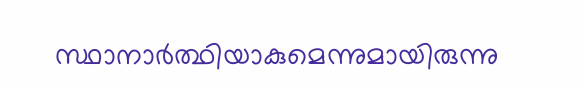സ്ഥാനാർത്ഥിയാകുമെന്നുമായിരുന്നു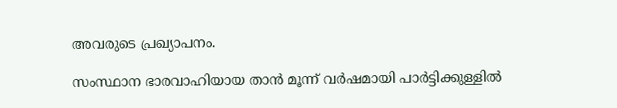അവരുടെ പ്രഖ്യാപനം.

സംസ്ഥാന ഭാരവാഹിയായ താൻ മൂന്ന് വർഷമായി പാർട്ടിക്കുള്ളിൽ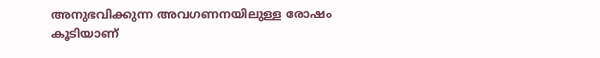അനുഭവിക്കുന്ന അവഗണനയിലുള്ള രോഷം കൂടിയാണ്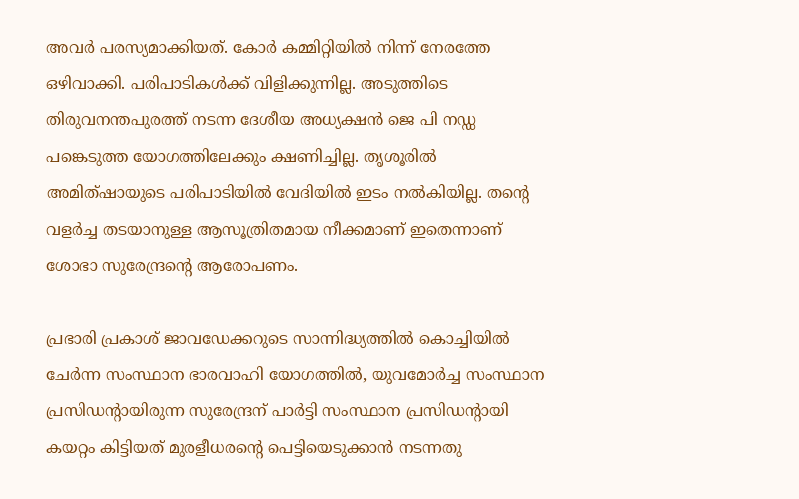അവർ പരസ്യമാക്കിയത്. കോർ കമ്മിറ്റിയിൽ നിന്ന് നേരത്തേ ഒഴിവാക്കി. പരിപാടികൾക്ക് വിളിക്കുന്നില്ല. അടുത്തിടെ തിരുവനന്തപുരത്ത് നടന്ന ദേശീയ അധ്യക്ഷൻ ജെ പി നഡ്ഡ പങ്കെടുത്ത യോഗത്തിലേക്കും ക്ഷണിച്ചില്ല. തൃശൂരിൽ അമിത്ഷായുടെ പരിപാടിയിൽ വേദിയിൽ ഇടം നൽകിയില്ല. തന്റെ വളർച്ച തടയാനുള്ള ആസൂത്രിതമായ നീക്കമാണ് ഇതെന്നാണ് ശോഭാ സുരേന്ദ്രന്റെ ആരോപണം.

പ്രഭാരി പ്രകാശ് ജാവഡേക്കറുടെ സാന്നിദ്ധ്യത്തിൽ കൊച്ചിയിൽ ചേർന്ന സംസ്ഥാന ഭാരവാഹി യോഗത്തിൽ, യുവമോർച്ച സംസ്ഥാന പ്രസിഡന്റായിരുന്ന സുരേന്ദ്രന് പാർട്ടി സംസ്ഥാന പ്രസിഡന്റായി കയറ്റം കിട്ടിയത് മുരളീധരന്റെ പെട്ടിയെടുക്കാൻ നടന്നതു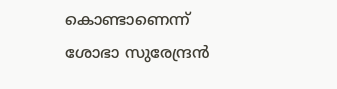കൊണ്ടാണെന്ന് ശോഭാ സുരേന്ദ്രൻ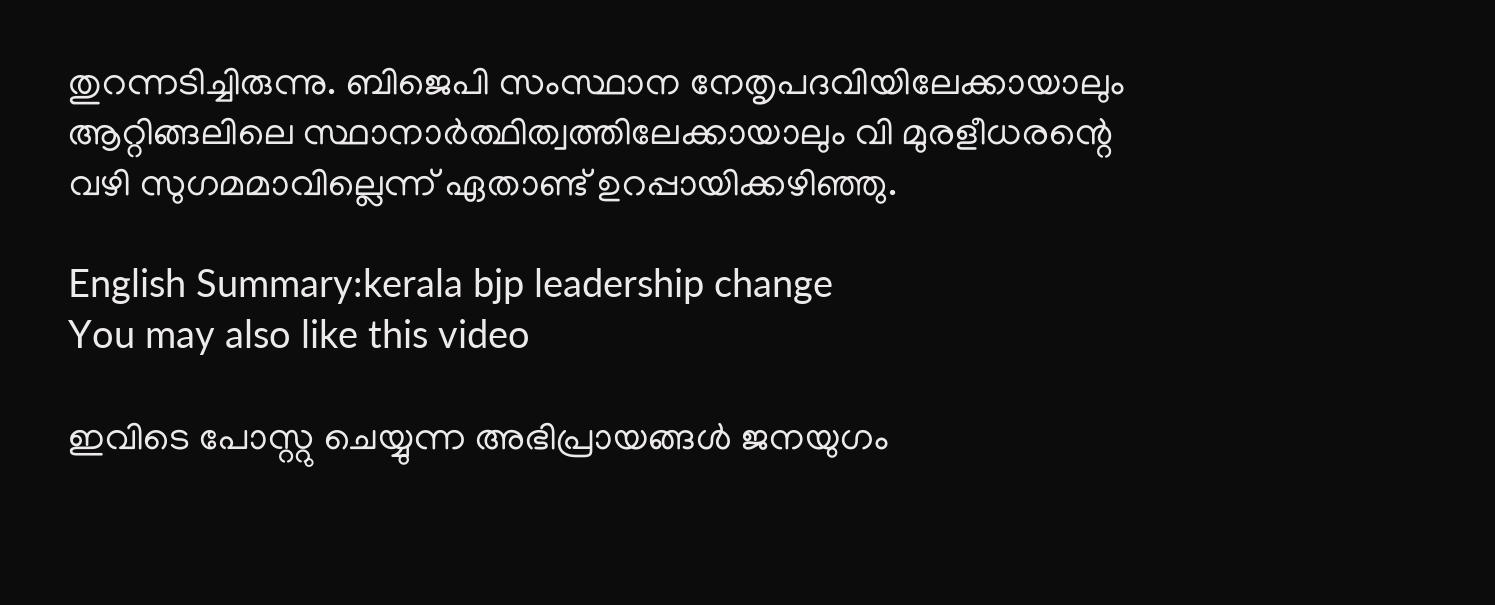തുറന്നടിച്ചിരുന്നു. ബിജെപി സംസ്ഥാന നേതൃപദവിയിലേക്കായാലും ആറ്റിങ്ങലിലെ സ്ഥാനാർത്ഥിത്വത്തിലേക്കായാലും വി മുരളീധരന്റെ വഴി സുഗമമാവില്ലെന്ന് ഏതാണ്ട് ഉറപ്പായിക്കഴിഞ്ഞു.

English Summary:kerala bjp leadership change
You may also like this video

ഇവിടെ പോസ്റ്റു ചെയ്യുന്ന അഭിപ്രായങ്ങള്‍ ജനയുഗം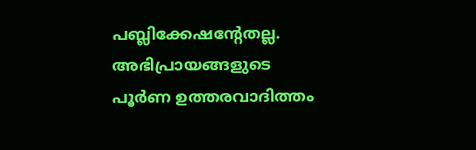പബ്ലിക്കേഷന്റേതല്ല. അഭിപ്രായങ്ങളുടെ പൂര്‍ണ ഉത്തരവാദിത്തം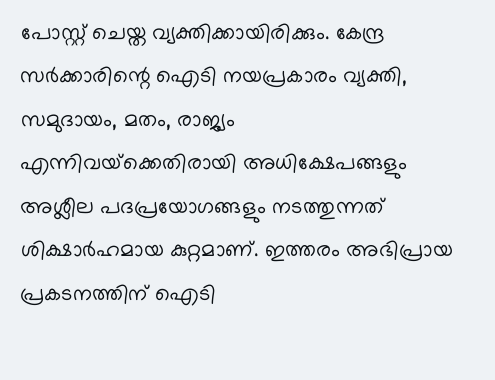പോസ്റ്റ് ചെയ്ത വ്യക്തിക്കായിരിക്കും. കേന്ദ്ര സര്‍ക്കാരിന്റെ ഐടി നയപ്രകാരം വ്യക്തി, സമുദായം, മതം, രാജ്യം എന്നിവയ്‌ക്കെതിരായി അധിക്ഷേപങ്ങളും അശ്ലീല പദപ്രയോഗങ്ങളും നടത്തുന്നത് ശിക്ഷാര്‍ഹമായ കുറ്റമാണ്. ഇത്തരം അഭിപ്രായ പ്രകടനത്തിന് ഐടി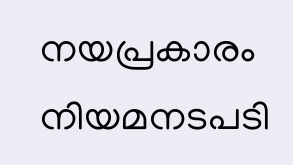നയപ്രകാരം നിയമനടപടി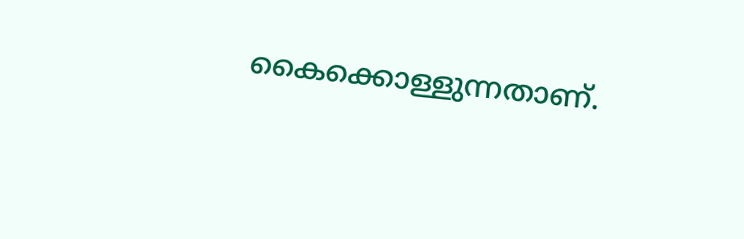കൈക്കൊള്ളുന്നതാണ്.